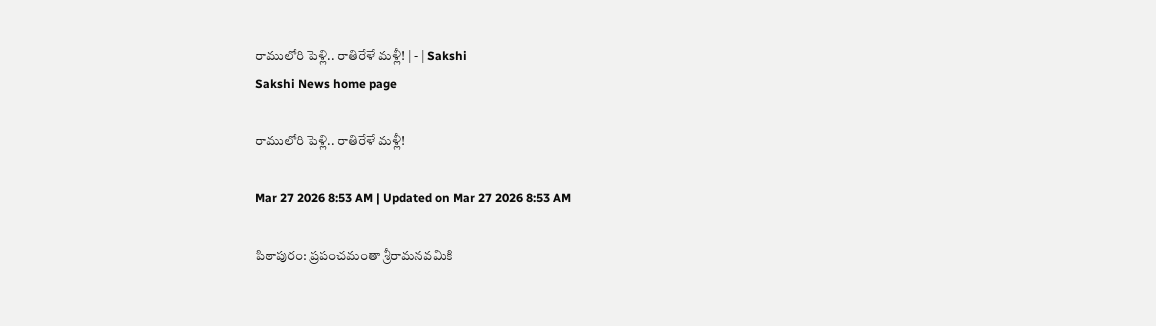రాములోరి పెళ్లి.. రాతిరేళే మళ్లీ! | - | Sakshi
Sakshi News home page

రాములోరి పెళ్లి.. రాతిరేళే మళ్లీ!

Mar 27 2026 8:53 AM | Updated on Mar 27 2026 8:53 AM

పిఠాపురం: ప్రపంచమంతా శ్రీరామనవమికి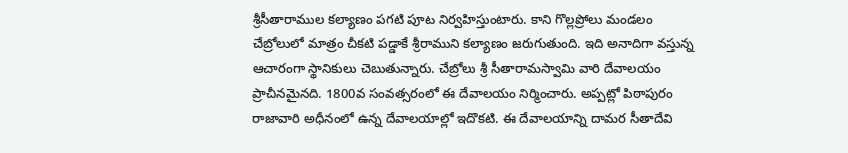శ్రీసీతారాముల కల్యాణం పగటి పూట నిర్వహిస్తుంటారు. కాని గొల్లప్రోలు మండలం చేబ్రోలులో మాత్రం చీకటి పడ్డాకే శ్రీరాముని కల్యాణం జరుగుతుంది. ఇది అనాదిగా వస్తున్న ఆచారంగా స్థానికులు చెబుతున్నారు. చేబ్రోలు శ్రీ సీతారామస్వామి వారి దేవాలయం ప్రాచీనమైనది. 1800వ సంవత్సరంలో ఈ దేవాలయం నిర్మించారు. అప్పట్లో పిఠాపురం రాజావారి అధీనంలో ఉన్న దేవాలయాల్లో ఇదొకటి. ఈ దేవాలయాన్ని దామర సీతాదేవి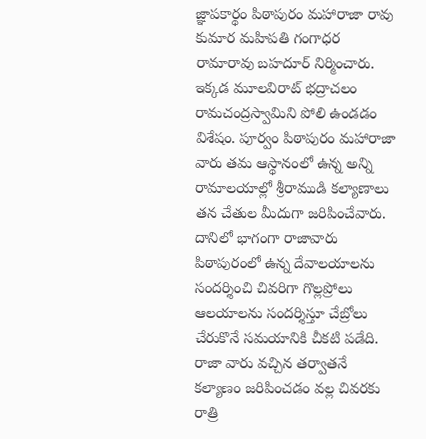జ్ఞాపకార్థం పిఠాపురం మహారాజా రావు కుమార మహిపతి గంగాధర రామారావు బహదూర్‌ నిర్మించారు. ఇక్కడ మూలవిరాట్‌ భద్రాచలం రామచంద్రస్వామిని పోలి ఉండడం విశేషం. పూర్వం పిఠాపురం మహారాజా వారు తమ ఆస్థానంలో ఉన్న అన్ని రామాలయాల్లో శ్రీరాముడి కల్యాణాలు తన చేతుల మీదుగా జరిపించేవారు. దానిలో భాగంగా రాజావారు పిఠాపురంలో ఉన్న దేవాలయాలను సందర్శించి చివరిగా గొల్లప్రోలు ఆలయాలను సందర్శిస్తూ చేబ్రోలు చేరుకొనే సమయానికి చీకటి పడేది. రాజా వారు వచ్చిన తర్వాతనే కల్యాణం జరిపించడం వల్ల చివరకు రాత్రి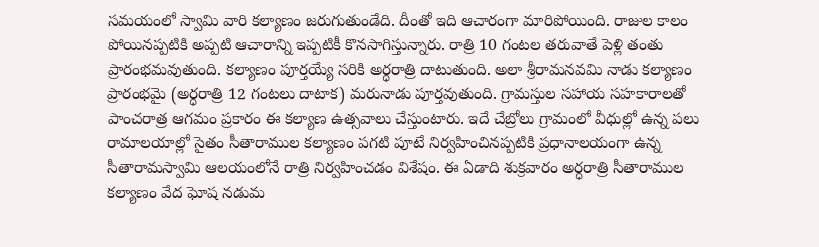సమయంలో స్వామి వారి కల్యాణం జరుగుతుండేది. దీంతో ఇది ఆచారంగా మారిపోయింది. రాజుల కాలం పోయినప్పటికి అప్పటి ఆచారాన్ని ఇప్పటికీ కొనసాగిస్తున్నారు. రాత్రి 10 గంటల తరువాతే పెళ్లి తంతు ప్రారంభమవుతుంది. కల్యాణం పూర్తయ్యే సరికి అర్ధరాత్రి దాటుతుంది. అలా శ్రీరామనవమి నాడు కల్యాణం ప్రారంభమై (అర్ధరాత్రి 12 గంటలు దాటాక) మరునాడు పూర్తవుతుంది. గ్రామస్తుల సహాయ సహకారాలతో పాంచరాత్ర ఆగమం ప్రకారం ఈ కల్యాణ ఉత్సవాలు చేస్తుంటారు. ఇదే చేబ్రోలు గ్రామంలో వీధుల్లో ఉన్న పలు రామాలయాల్లో సైతం సీతారాముల కల్యాణం పగటి పూటే నిర్వహించినప్పటికి ప్రధానాలయంగా ఉన్న సీతారామస్వామి ఆలయంలోనే రాత్రి నిర్వహించడం విశేషం. ఈ ఏడాది శుక్రవారం అర్ధరాత్రి సీతారాముల కల్యాణం వేద ఘోష నడుమ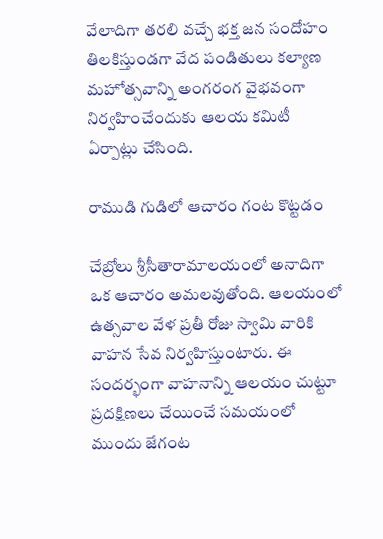వేలాదిగా తరలి వచ్చే భక్త జన సందోహం తిలకిస్తుండగా వేద పండితులు కల్యాణ మహోత్సవాన్ని అంగరంగ వైభవంగా నిర్వహించేందుకు ఆలయ కమిటీ ఏర్పాట్లు చేసింది.

రాముడి గుడిలో ఆచారం గంట కొట్టడం

చేబ్రోలు శ్రీసీతారామాలయంలో అనాదిగా ఒక ఆచారం అమలవుతోంది. ఆలయంలో ఉత్సవాల వేళ ప్రతీ రోజు స్వామి వారికి వాహన సేవ నిర్వహిస్తుంటారు. ఈ సందర్భంగా వాహనాన్ని ఆలయం చుట్టూ ప్రదక్షిణలు చేయించే సమయంలో ముందు జేగంట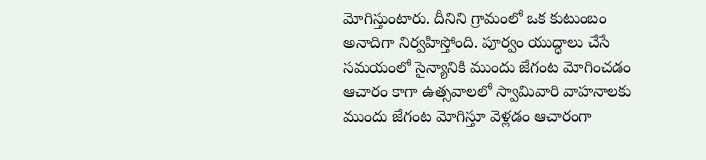మోగిస్తుంటారు. దీనిని గ్రామంలో ఒక కుటుంబం అనాదిగా నిర్వహిస్తోంది. పూర్వం యుద్ధాలు చేసే సమయంలో సైన్యానికి ముందు జేగంట మోగించడం ఆచారం కాగా ఉత్సవాలలో స్వామివారి వాహనాలకు ముందు జేగంట మోగిస్తూ వెళ్లడం ఆచారంగా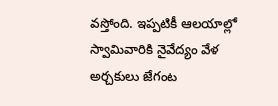వస్తోంది. ఇప్పటికీ ఆలయాల్లో స్వామివారికి నైవేద్యం వేళ అర్చకులు జేగంట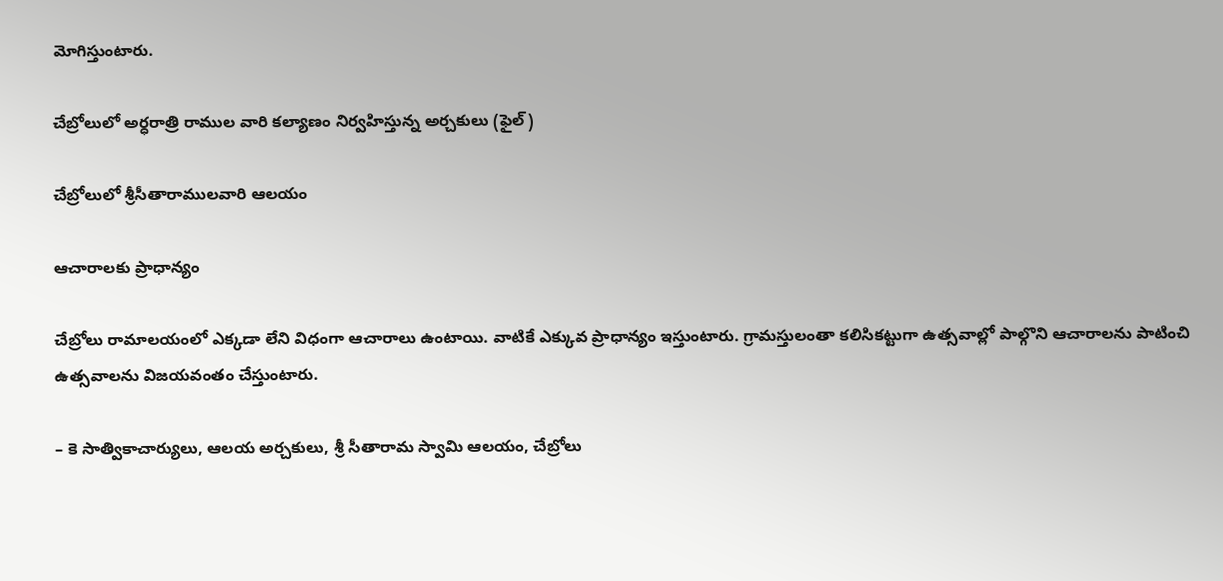మోగిస్తుంటారు.

చేబ్రోలులో అర్ధరాత్రి రాముల వారి కల్యాణం నిర్వహిస్తున్న అర్చకులు (ఫైల్‌)

చేబ్రోలులో శ్రీసీతారాములవారి ఆలయం

ఆచారాలకు ప్రాధాన్యం

చేబ్రోలు రామాలయంలో ఎక్కడా లేని విధంగా ఆచారాలు ఉంటాయి. వాటికే ఎక్కువ ప్రాధాన్యం ఇస్తుంటారు. గ్రామస్తులంతా కలిసికట్టుగా ఉత్సవాల్లో పాల్గొని ఆచారాలను పాటించి ఉత్సవాలను విజయవంతం చేస్తుంటారు.

– కె సాత్వికాచార్యులు, ఆలయ అర్చకులు, శ్రీ సీతారామ స్వామి ఆలయం, చేబ్రోలు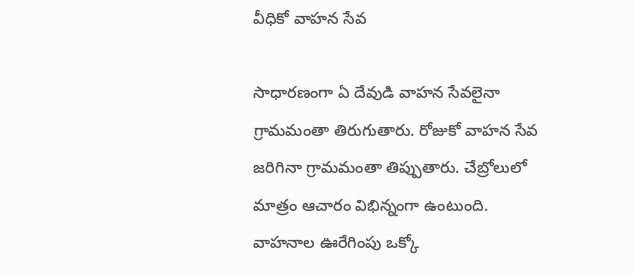వీధికో వాహన సేవ

సాధారణంగా ఏ దేవుడి వాహన సేవలైనా గ్రామమంతా తిరుగుతారు. రోజుకో వాహన సేవ జరిగినా గ్రామమంతా తిప్పుతారు. చేబ్రోలులో మాత్రం ఆచారం విభిన్నంగా ఉంటుంది. వాహనాల ఊరేగింపు ఒక్కో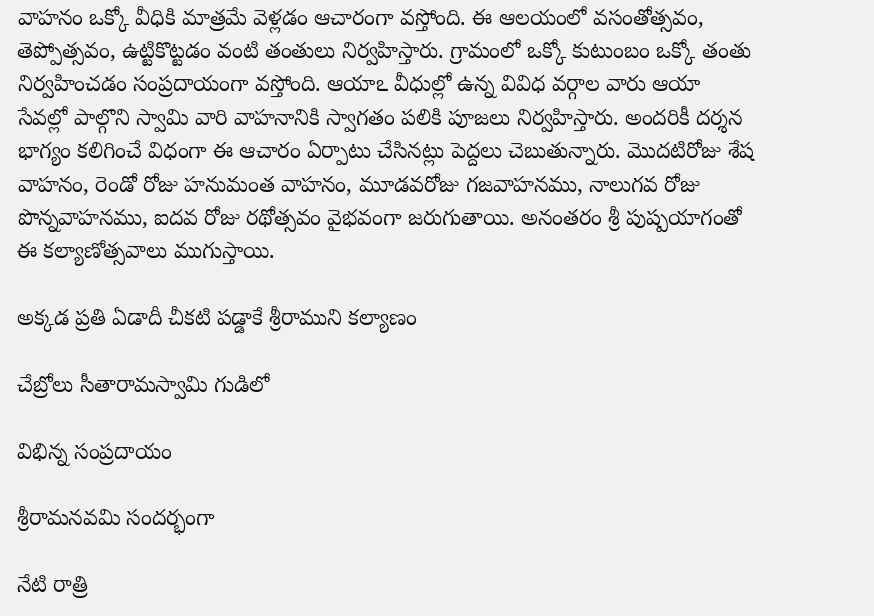వాహనం ఒక్కో వీధికి మాత్రమే వెళ్లడం ఆచారంగా వస్తోంది. ఈ ఆలయంలో వసంతోత్సవం, తెప్పోత్సవం, ఉట్టికొట్టడం వంటి తంతులు నిర్వహిస్తారు. గ్రామంలో ఒక్కో కుటుంబం ఒక్కో తంతు నిర్వహించడం సంప్రదాయంగా వస్తోంది. ఆయాఽ వీధుల్లో ఉన్న వివిధ వర్గాల వారు ఆయా సేవల్లో పాల్గొని స్వామి వారి వాహనానికి స్వాగతం పలికి పూజలు నిర్వహిస్తారు. అందరికీ దర్శన భాగ్యం కలిగించే విధంగా ఈ ఆచారం ఏర్పాటు చేసినట్లు పెద్దలు చెబుతున్నారు. మొదటిరోజు శేష వాహనం, రెండో రోజు హనుమంత వాహనం, మూడవరోజు గజవాహనము, నాలుగవ రోజు పొన్నవాహనము, ఐదవ రోజు రథోత్సవం వైభవంగా జరుగుతాయి. అనంతరం శ్రీ పుష్పయాగంతో ఈ కల్యాణోత్సవాలు ముగుస్తాయి.

అక్కడ ప్రతి ఏడాదీ చీకటి పడ్డాకే శ్రీరాముని కల్యాణం

చేబ్రోలు సీతారామస్వామి గుడిలో

విభిన్న సంప్రదాయం

శ్రీరామనవమి సందర్భంగా

నేటి రాత్రి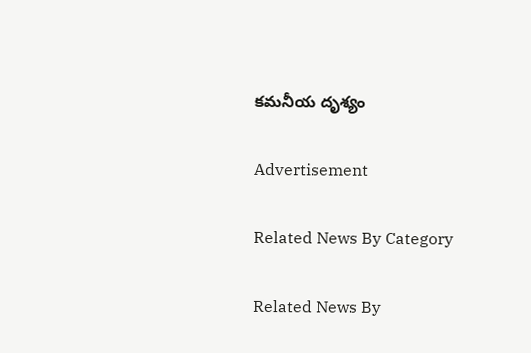కమనీయ దృశ్యం

Advertisement

Related News By Category

Related News By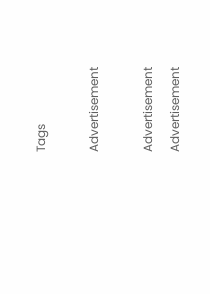Tags

Advertisement

Advertisement
Advertisement